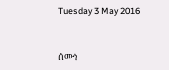Tuesday 3 May 2016


ሰሙነ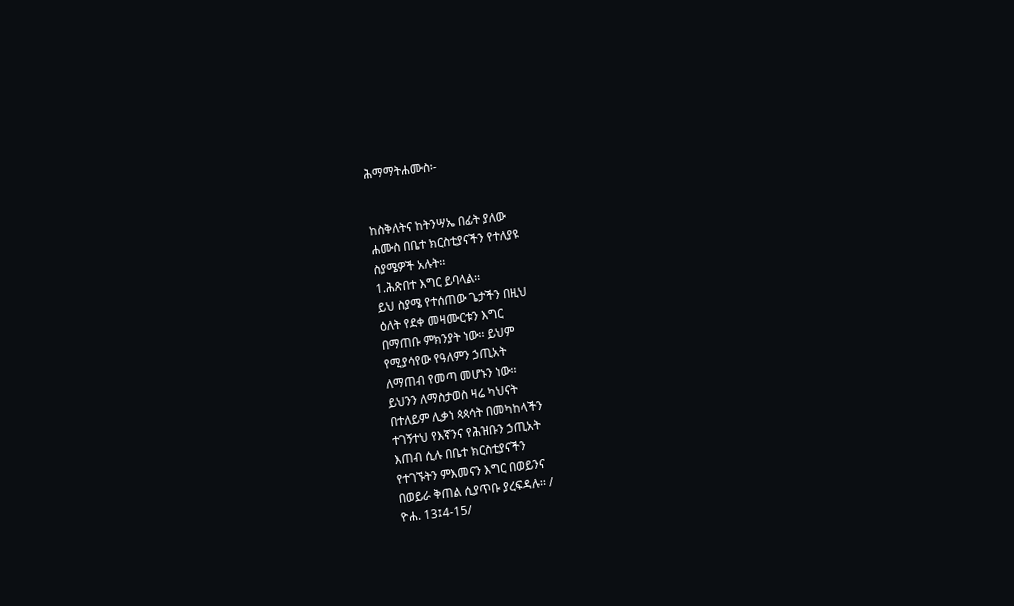ሕማማትሐሙስ፡-


ከስቅለትና ከትንሣኤ በፊት ያለው
ሐሙስ በቤተ ክርስቲያናችን የተለያዩ
ስያሜዎች አሉት፡፡
1.ሕጽበተ እግር ይባላል፡፡
ይህ ስያሜ የተሰጠው ጌታችን በዚህ
ዕለት የደቀ መዛሙርቱን እግር
በማጠቡ ምክንያት ነው፡፡ ይህም
የሚያሳየው የዓለምን ኃጢአት
ለማጠብ የመጣ መሆኑን ነው፡፡
ይህንን ለማስታወስ ዛሬ ካህናት
በተለይም ሊቃነ ጳጳሳት በመካከላችን
ተገኝተህ የእኛንና የሕዝቡን ኃጢአት
እጠብ ሲሉ በቤተ ክርስቲያናችን
የተገኙትን ምእመናን እግር በወይንና
በወይራ ቅጠል ሲያጥቡ ያረፍዳሉ፡፡ /
ዮሐ. 13፤4-15/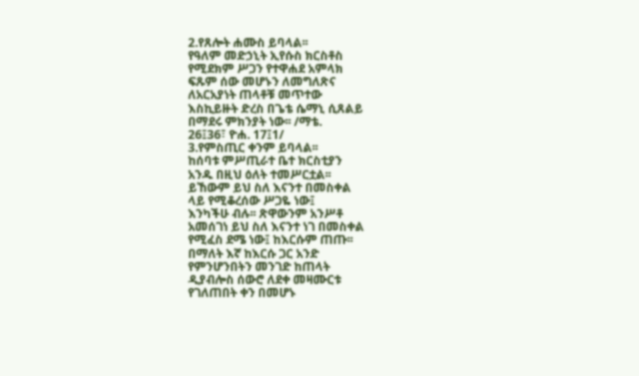2.የጸሎት ሐሙስ ይባላል፡፡
የዓለም መድኃኒት ኢየሱስ ክርስቶስ
የሚደክም ሥጋን የተዋሐደ አምላክ
ፍጹም ሰው መሆኑን ለመግለጽና
ለአርአያነት ጠላቶቹ መጥተው
እስኪይዙት ድረስ በጌቴ ሴማኒ ሲጸልይ
በማደሩ ምክንያት ነው፡፡ /ማቴ.
26፤36፣ ዮሐ. 17፤1/
3.የምስጢር ቀንም ይባላል፡፡
ከሰባቱ ምሥጢራተ ቤተ ክርስቲያን
አንዱ በዚህ ዕለት ተመሥርቷል፡፡
ይኸውም ይህ ስለ እናንተ በመስቀል
ላይ የሚቆረሰው ሥጋዬ ነው፤
እንካችሁ ብሉ፡፡ ጽዋውንም አንሥቶ
አመሰገነ ይህ ስለ እናንተ ነገ በመስቀል
የሚፈስ ደሜ ነው፤ ከእርሱም ጠጡ፡፡
በማለት እኛ ከእርሱ ጋር አንድ
የምንሆንበትን መንገድ ከጠላት
ዲያብሎስ ሰውሮ ለደቀ መዛሙርቱ
የገለጠበት ቀን በመሆኑ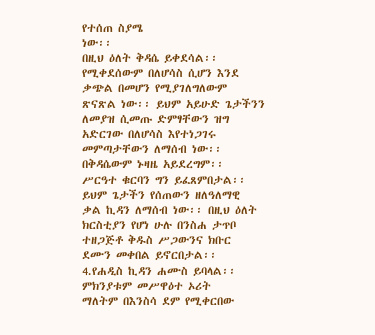የተሰጠ ስያሜ
ነው፡፡
በዚህ ዕለት ቅዳሴ ይቀደሳል፡፡
የሚቀደሰውም በለሆሳስ ሲሆን እንደ
ቃጭል በመሆን የሚያገለግለውም
ጽናጽል ነው፡፡ ይህም አይሁድ ጌታችንን
ለመያዝ ሲመጡ ድምፃቸውን ዝግ
አድርገው በለሆሳስ እየተነጋገሩ
መምጣታቸውን ለማሰብ ነው፡፡
በቅዳሴውም ኑዛዜ አይደረግም፡፡
ሥርዓተ ቁርባን ግን ይፈጸምበታል፡፡
ይህም ጌታችን የሰጠውን ዘለዓለማዊ
ቃል ኪዳን ለማሰብ ነው፡፡ በዚህ ዕለት
ክርስቲያን የሆነ ሁሉ በንስሐ ታጥቦ
ተዘጋጅቶ ቅዱስ ሥጋውንና ክቡር
ደሙን መቀበል ይኖርበታል፡፡
4.የሐዲስ ኪዳን ሐሙስ ይባላል፡፡
ምክንያቱም መሥዋዕተ ኦሪት
ማለትም በእንስሳ ደም የሚቀርበው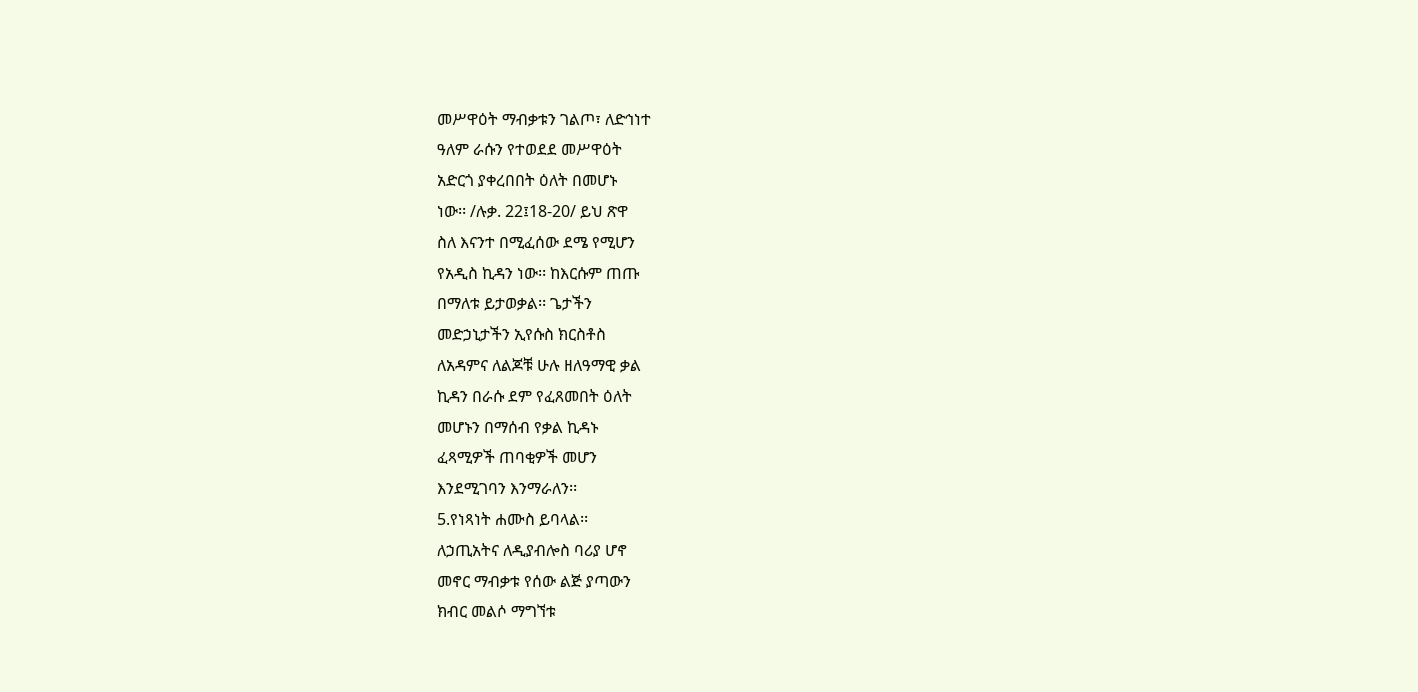መሥዋዕት ማብቃቱን ገልጦ፣ ለድኅነተ
ዓለም ራሱን የተወደደ መሥዋዕት
አድርጎ ያቀረበበት ዕለት በመሆኑ
ነው፡፡ /ሉቃ. 22፤18-20/ ይህ ጽዋ
ስለ እናንተ በሚፈሰው ደሜ የሚሆን
የአዲስ ኪዳን ነው፡፡ ከእርሱም ጠጡ
በማለቱ ይታወቃል፡፡ ጌታችን
መድኃኒታችን ኢየሱስ ክርስቶስ
ለአዳምና ለልጆቹ ሁሉ ዘለዓማዊ ቃል
ኪዳን በራሱ ደም የፈጸመበት ዕለት
መሆኑን በማሰብ የቃል ኪዳኑ
ፈጻሚዎች ጠባቂዎች መሆን
እንደሚገባን እንማራለን፡፡
5.የነጻነት ሐሙስ ይባላል፡፡
ለኃጢአትና ለዲያብሎስ ባሪያ ሆኖ
መኖር ማብቃቱ የሰው ልጅ ያጣውን
ክብር መልሶ ማግኘቱ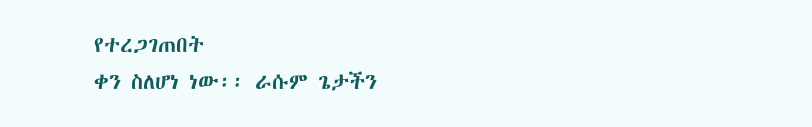የተረጋገጠበት
ቀን ስለሆነ ነው፡፡ ራሱም ጌታችን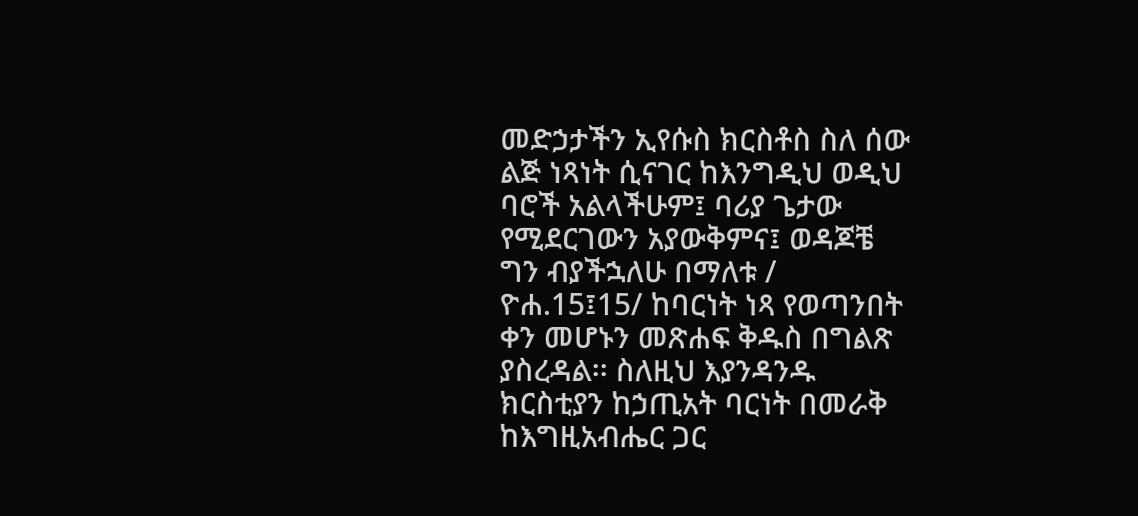መድኃታችን ኢየሱስ ክርስቶስ ስለ ሰው
ልጅ ነጻነት ሲናገር ከእንግዲህ ወዲህ
ባሮች አልላችሁም፤ ባሪያ ጌታው
የሚደርገውን አያውቅምና፤ ወዳጆቼ
ግን ብያችኋለሁ በማለቱ /
ዮሐ.15፤15/ ከባርነት ነጻ የወጣንበት
ቀን መሆኑን መጽሐፍ ቅዱስ በግልጽ
ያስረዳል፡፡ ስለዚህ እያንዳንዱ
ክርስቲያን ከኃጢአት ባርነት በመራቅ
ከእግዚአብሔር ጋር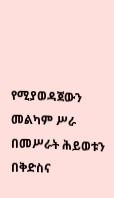የሚያወዳጀውን
መልካም ሥራ በመሥራት ሕይወቱን
በቅድስና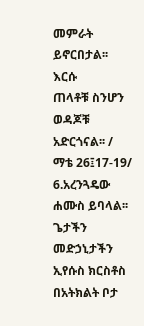መምራት ይኖርበታል፡፡ እርሱ
ጠላቶቹ ስንሆን ወዳጆቹ አድርጎናል፡፡ /
ማቴ 26፤17-19/
6.አረንጓዴው ሐሙስ ይባላል፡፡
ጌታችን መድኃኒታችን ኢየሱስ ክርስቶስ
በአትክልት ቦታ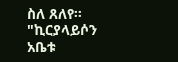ስለ ጸለየ፡፡"ኪርያላይሶን
አቤቱ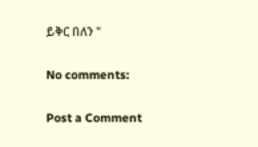ይቅር በለን "

No comments:

Post a Comment